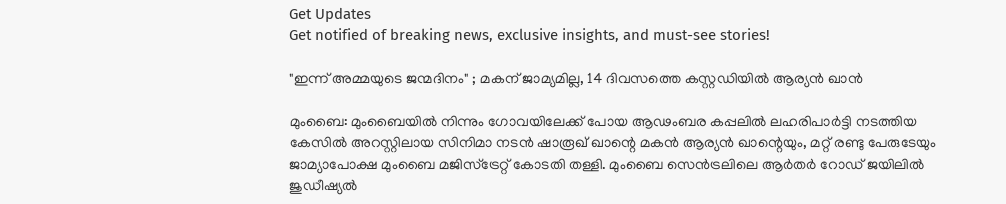Get Updates
Get notified of breaking news, exclusive insights, and must-see stories!

"ഇന്ന് അമ്മയുടെ ജന്മദിനം" ; മകന് ജാമ്യമില്ല, 14 ദിവസത്തെ കസ്റ്റഡിയില്‍ ആര്യന്‍ ഖാന്‍

മുംബൈ: മുംബൈയില്‍ നിന്നും ഗോവയിലേക്ക് പോയ ആഢംബര കപ്പലില്‍ ലഹരിപാര്‍ട്ടി നടത്തിയ കേസില്‍ അറസ്റ്റിലായ സിനിമാ നടന്‍ ഷാരൂഖ് ഖാന്റെ മകന്‍ ആര്യന്‍ ഖാന്റെയും, മറ്റ് രണ്ടു പേരുടേയും ജാമ്യാപോക്ഷ മുംബൈ മജിസ്‌ട്രേറ്റ് കോടതി തള്ളി. മുംബൈ സെന്‍ട്രലിലെ ആര്‍തര്‍ റോഡ് ജയിലില്‍ ജുഡീഷ്യല്‍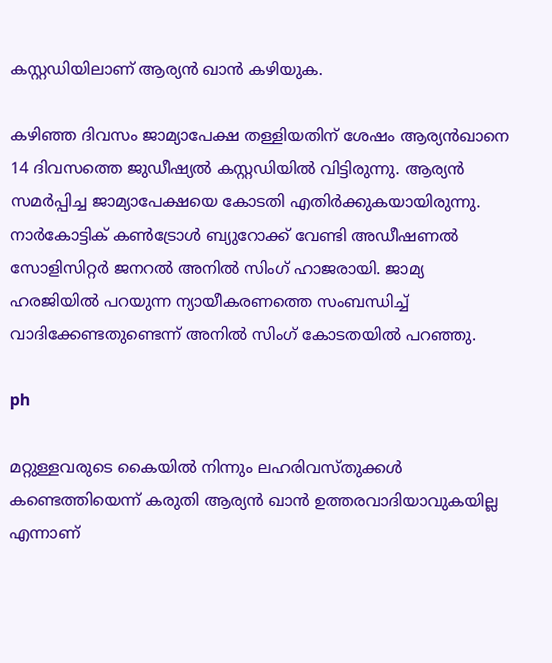കസ്റ്റഡിയിലാണ് ആര്യന്‍ ഖാന്‍ കഴിയുക.

കഴിഞ്ഞ ദിവസം ജാമ്യാപേക്ഷ തള്ളിയതിന് ശേഷം ആര്യന്‍ഖാനെ 14 ദിവസത്തെ ജുഡീഷ്യല്‍ കസ്റ്റഡിയില്‍ വിട്ടിരുന്നു. ആര്യന്‍ സമര്‍പ്പിച്ച ജാമ്യാപേക്ഷയെ കോടതി എതിര്‍ക്കുകയായിരുന്നു. നാര്‍കോട്ടിക് കണ്‍ട്രോള്‍ ബ്യുറോക്ക് വേണ്ടി അഡീഷണല്‍ സോളിസിറ്റര്‍ ജനറല്‍ അനില്‍ സിംഗ് ഹാജരായി. ജാമ്യ ഹരജിയില്‍ പറയുന്ന ന്യായീകരണത്തെ സംബന്ധിച്ച് വാദിക്കേണ്ടതുണ്ടെന്ന് അനില്‍ സിംഗ് കോടതയില്‍ പറഞ്ഞു.

ph

മറ്റുള്ളവരുടെ കൈയില്‍ നിന്നും ലഹരിവസ്തുക്കള്‍ കണ്ടെത്തിയെന്ന് കരുതി ആര്യന്‍ ഖാന്‍ ഉത്തരവാദിയാവുകയില്ല എന്നാണ്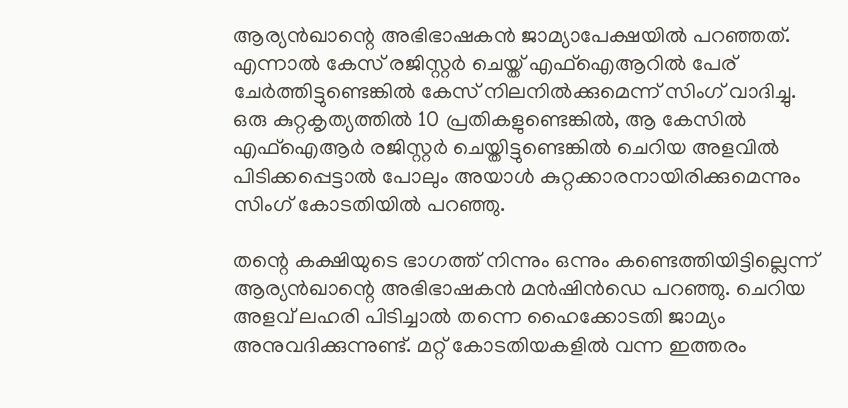ആര്യന്‍ഖാന്റെ അഭിഭാഷകന്‍ ജാമ്യാപേക്ഷയില്‍ പറഞ്ഞത്. എന്നാല്‍ കേസ് രജിസ്റ്റര്‍ ചെയ്ത് എഫ്‌ഐആറില്‍ പേര് ചേര്‍ത്തിട്ടുണ്ടെങ്കില്‍ കേസ് നിലനില്‍ക്കുമെന്ന് സിംഗ് വാദിച്ചു.
ഒരു കുറ്റകൃത്യത്തില്‍ 10 പ്രതികളുണ്ടെങ്കില്‍, ആ കേസില്‍ എഫ്‌ഐആര്‍ രജിസ്റ്റര്‍ ചെയ്തിട്ടുണ്ടെങ്കില്‍ ചെറിയ അളവില്‍ പിടിക്കപ്പെട്ടാല്‍ പോലും അയാള്‍ കുറ്റക്കാരനായിരിക്കുമെന്നും സിംഗ് കോടതിയില്‍ പറഞ്ഞു.

തന്റെ കക്ഷിയുടെ ഭാഗത്ത് നിന്നും ഒന്നും കണ്ടെത്തിയിട്ടില്ലെന്ന് ആര്യന്‍ഖാന്റെ അഭിഭാഷകന്‍ മന്‍ഷിന്‍ഡെ പറഞ്ഞു. ചെറിയ അളവ് ലഹരി പിടിച്ചാല്‍ തന്നെ ഹൈക്കോടതി ജാമ്യം അനുവദിക്കുന്നുണ്ട്. മറ്റ് കോടതിയകളില്‍ വന്ന ഇത്തരം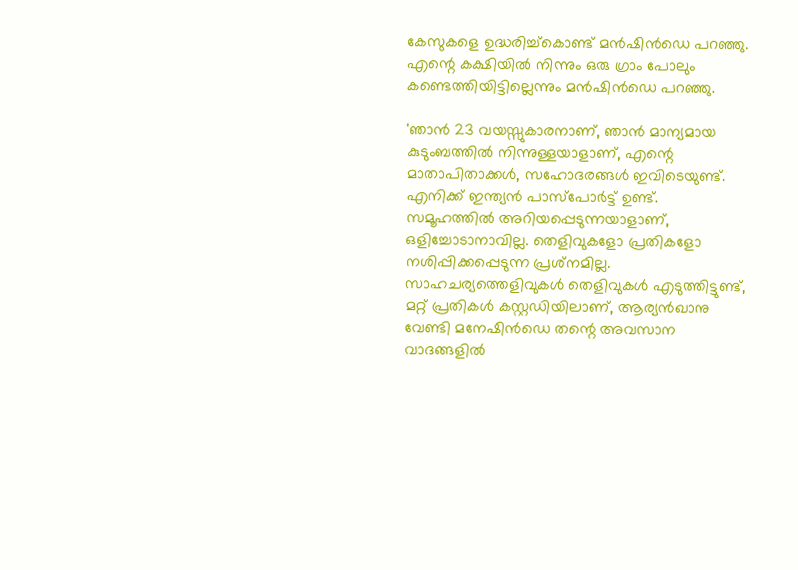കേസുകളെ ഉദ്ധരിച്ച്‌കൊണ്ട് മന്‍ഷിന്‍ഡെ പറഞ്ഞു. എന്റെ കക്ഷിയില്‍ നിന്നും ഒരു ഗ്രാം പോലും കണ്ടെത്തിയിട്ടില്ലെന്നും മന്‍ഷിന്‍ഡെ പറഞ്ഞു.

'ഞാന്‍ 23 വയസ്സുകാരനാണ്, ഞാന്‍ മാന്യമായ കുടുംബത്തില്‍ നിന്നുള്ളയാളാണ്, എന്റെ മാതാപിതാക്കള്‍, സഹോദരങ്ങള്‍ ഇവിടെയുണ്ട്. എനിക്ക് ഇന്ത്യന്‍ പാസ്പോര്‍ട്ട് ഉണ്ട്. സമൂഹത്തില്‍ അറിയപ്പെടുന്നയാളാണ്, ഒളിച്ചോടാനാവില്ല. തെളിവുകളോ പ്രതികളോ നശിപ്പിക്കപ്പെടുന്ന പ്രശ്‌നമില്ല. സാഹചര്യത്തെളിവുകള്‍ തെളിവുകള്‍ എടുത്തിട്ടുണ്ട്, മറ്റ് പ്രതികള്‍ കസ്റ്റഡിയിലാണ്, ആര്യന്‍ഖാനു വേണ്ടി മനേഷിന്‍ഡെ തന്റെ അവസാന വാദങ്ങളില്‍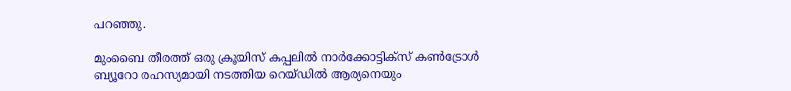പറഞ്ഞു.

മുംബൈ തീരത്ത് ഒരു ക്രൂയിസ് കപ്പലില്‍ നാര്‍ക്കോട്ടിക്‌സ് കണ്‍ട്രോള്‍ ബ്യൂറോ രഹസ്യമായി നടത്തിയ റെയ്ഡില്‍ ആര്യനെയും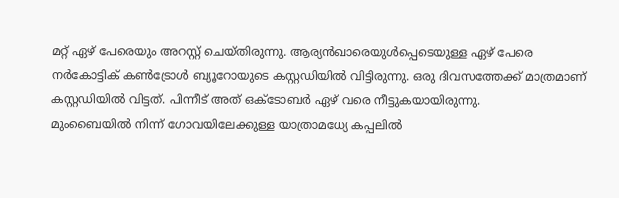മറ്റ് ഏഴ് പേരെയും അറസ്റ്റ് ചെയ്തിരുന്നു. ആര്യന്‍ഖാരെയുള്‍പ്പെടെയുള്ള ഏഴ് പേരെ നര്‍കോട്ടിക് കണ്‍ട്രോള്‍ ബ്യൂറോയുടെ കസ്റ്റഡിയില്‍ വിട്ടിരുന്നു. ഒരു ദിവസത്തേക്ക് മാത്രമാണ് കസ്റ്റഡിയില്‍ വിട്ടത്. പിന്നീട് അത് ഒക്ടോബര്‍ ഏഴ് വരെ നീട്ടുകയായിരുന്നു.
മുംബൈയില്‍ നിന്ന് ഗോവയിലേക്കുള്ള യാത്രാമധ്യേ കപ്പലില്‍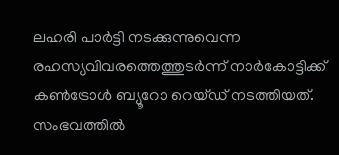ലഹരി പാര്‍ട്ടി നടക്കുന്നുവെന്ന രഹസ്യവിവരത്തെത്തുടര്‍ന്ന് നാര്‍കോട്ടിക്ക് കണ്‍ട്രോള്‍ ബ്യൂറോ റെയ്ഡ് നടത്തിയത്. സംഭവത്തില്‍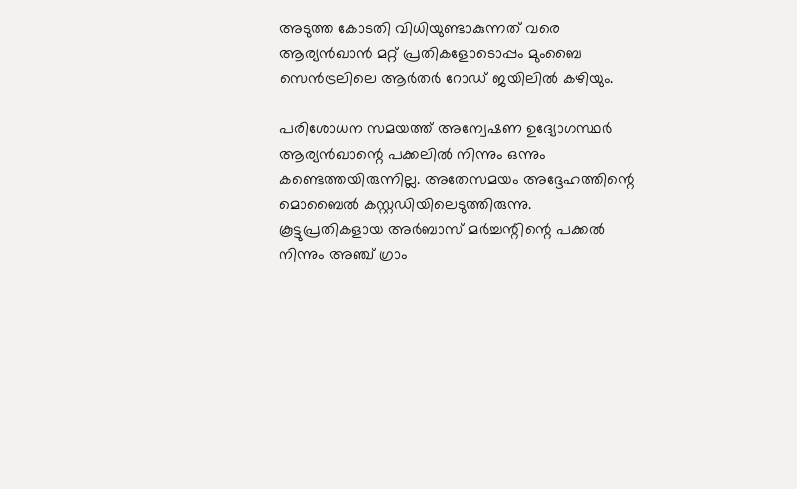അടുത്ത കോടതി വിധിയുണ്ടാകുന്നത് വരെ ആര്യന്‍ഖാന്‍ മറ്റ് പ്രതികളോടൊപ്പം മുംബൈ സെന്‍ട്രലിലെ ആര്‍തര്‍ റോഡ് ജയിലില്‍ കഴിയും.

പരിശോധന സമയത്ത് അന്വേഷണ ഉദ്യോഗസ്ഥര്‍ ആര്യന്‍ഖാന്റെ പക്കലില്‍ നിന്നും ഒന്നും കണ്ടെത്തയിരുന്നില്ല. അതേസമയം അദ്ദേഹത്തിന്റെ മൊബൈല്‍ കസ്റ്റഡിയിലെടുത്തിരുന്നു. കൂട്ടുപ്രതികളായ അര്‍ബാസ് മര്‍ച്ചന്റിന്റെ പക്കല്‍ നിന്നും അഞ്ച് ഗ്രാം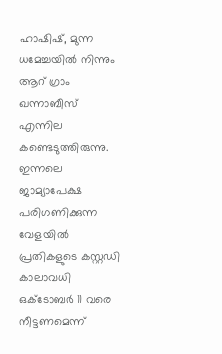ഹാഷിഷ്, മുന്ന ധമേച്ചയില്‍ നിന്നും ആറ് ഗ്രാം ഖന്നാബീസ് എന്നില കണ്ടെടുത്തിരുന്നു. ഇന്നലെ ജാമ്യാപേക്ഷ പരിഗണിക്കുന്ന വേളയില്‍ പ്രതികളുടെ കസ്റ്റഡി കാലാവധി ഒക്ടോബര്‍ 11 വരെ നീട്ടണമെന്ന്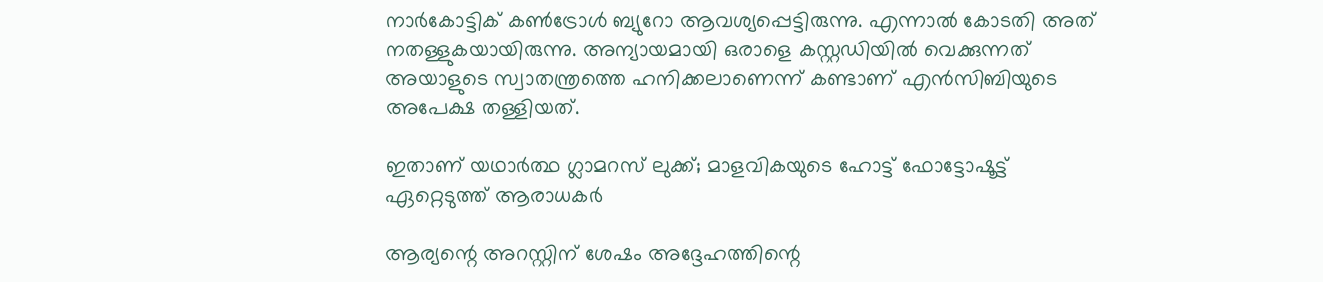നാര്‍കോട്ടിക് കണ്‍ട്രോള്‍ ബ്യുറോ ആവശ്യപ്പെട്ടിരുന്നു. എന്നാല്‍ കോടതി അത് നതള്ളുകയായിരുന്നു. അന്യായമായി ഒരാളെ കസ്റ്റഡിയില്‍ വെക്കുന്നത് അയാളുടെ സ്വാതന്ത്രത്തെ ഹനിക്കലാണെന്ന് കണ്ടാണ് എന്‍സിബിയുടെ അപേക്ഷ തള്ളിയത്.

ഇതാണ് യഥാര്‍ത്ഥ ഗ്ലാമറസ് ലുക്ക്; മാളവികയുടെ ഹോട്ട് ഫോട്ടോഷൂട്ട് ഏറ്റെടുത്ത് ആരാധകര്‍

ആര്യന്റെ അറസ്റ്റിന് ശേഷം അദ്ദേഹത്തിന്റെ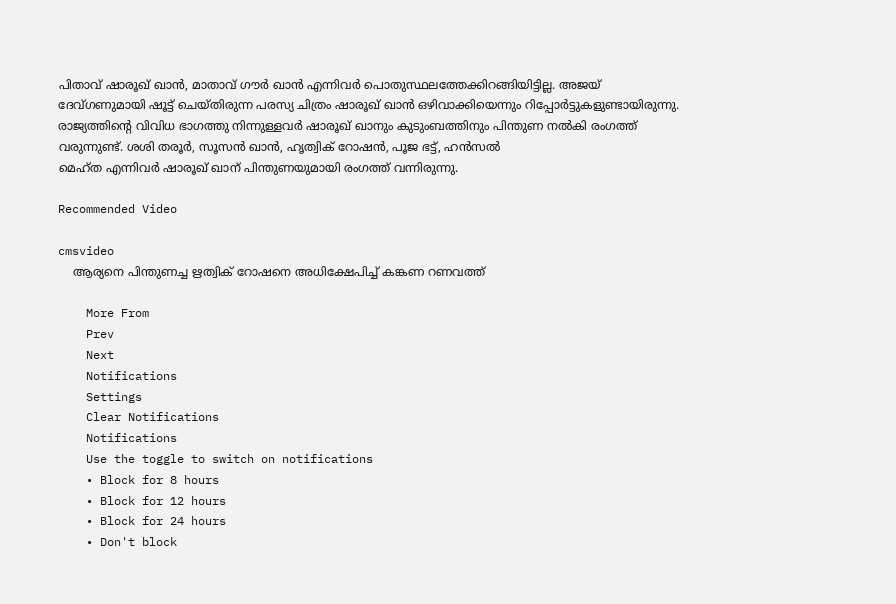പിതാവ് ഷാരൂഖ് ഖാന്‍, മാതാവ് ഗൗര്‍ ഖാന്‍ എന്നിവര്‍ പൊതുസ്ഥലത്തേക്കിറങ്ങിയിട്ടില്ല. അജയ് ദേവ്ഗണുമായി ഷൂട്ട് ചെയ്തിരുന്ന പരസ്യ ചിത്രം ഷാരൂഖ് ഖാന്‍ ഒഴിവാക്കിയെന്നും റിപ്പോര്‍ട്ടുകളുണ്ടായിരുന്നു. രാജ്യത്തിന്റെ വിവിധ ഭാഗത്തു നിന്നുള്ളവര്‍ ഷാരൂഖ് ഖാനും കുടുംബത്തിനും പിന്തുണ നല്‍കി രംഗത്ത് വരുന്നുണ്ട്. ശശി തരൂര്‍, സൂസന്‍ ഖാന്‍, ഹൃത്വിക് റോഷന്‍, പൂജ ഭട്ട്, ഹന്‍സല്‍
മെഹ്ത എന്നിവര്‍ ഷാരൂഖ് ഖാന് പിന്തുണയുമായി രംഗത്ത് വന്നിരുന്നു.

Recommended Video

cmsvideo
    ആര്യനെ പിന്തുണച്ച ഋത്വിക് റോഷനെ അധിക്ഷേപിച്ച് കങ്കണ റണവത്ത്

    More From
    Prev
    Next
    Notifications
    Settings
    Clear Notifications
    Notifications
    Use the toggle to switch on notifications
    • Block for 8 hours
    • Block for 12 hours
    • Block for 24 hours
    • Don't block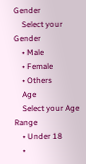Gender
    Select your Gender
    • Male
    • Female
    • Others
    Age
    Select your Age Range
    • Under 18
    •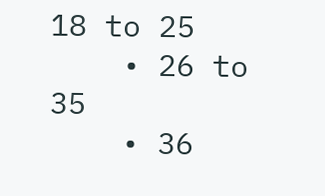18 to 25
    • 26 to 35
    • 36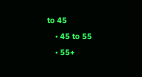to 45
    • 45 to 55
    • 55+